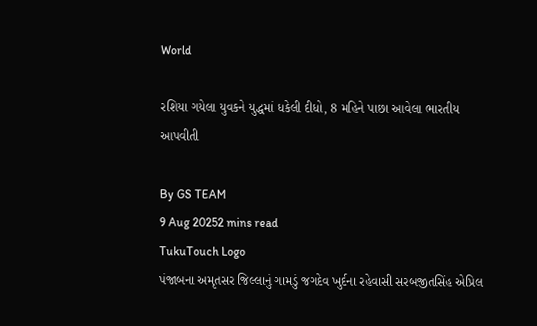World

રશિયા ગયેલા યુવકને યુદ્ધમાં ધકેલી દીધો, 8 મહિને પાછા આવેલા ભારતીય આપવીતી

By GS TEAM
9 Aug 20252 mins read
TukuTouch Logo
પંજાબના અમૃતસર જિલ્લાનું ગામડું જગદેવ ખુર્દના રહેવાસી સરબજીતસિંહ એપ્રિલ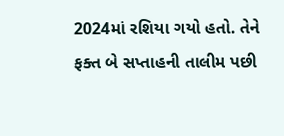2024માં રશિયા ગયો હતો. તેને ફક્ત બે સપ્તાહની તાલીમ પછી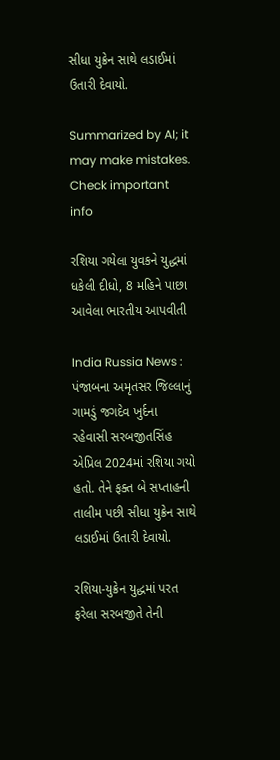સીધા યુક્રેન સાથે લડાઈમાં ઉતારી દેવાયો.

Summarized by AI; it may make mistakes. Check important info

રશિયા ગયેલા યુવકને યુદ્ધમાં ધકેલી દીધો, 8 મહિને પાછા આવેલા ભારતીય આપવીતી

India Russia News : પંજાબના અમૃતસર જિલ્લાનું ગામડું જગદેવ ખુર્દના રહેવાસી સરબજીતસિંહ એપ્રિલ 2024માં રશિયા ગયો હતો. તેને ફક્ત બે સપ્તાહની તાલીમ પછી સીધા યુક્રેન સાથે લડાઈમાં ઉતારી દેવાયો.

રશિયા-યુક્રેન યુદ્ધમાં પરત ફરેલા સરબજીતે તેની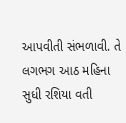આપવીતી સંભળાવી. તે લગભગ આઠ મહિના સુધી રશિયા વતી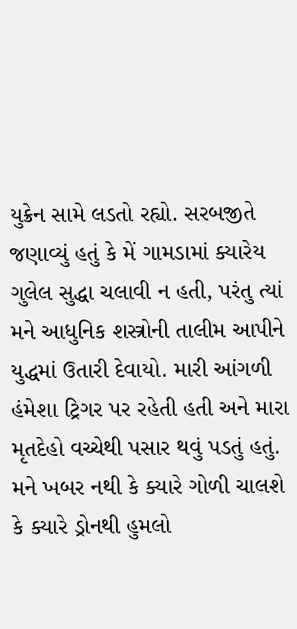યુક્રેન સામે લડતો રહ્યો. સરબજીતે જણાવ્યું હતું કે મેં ગામડામાં ક્યારેય ગુલેલ સુદ્ધા ચલાવી ન હતી, પરંતુ ત્યાં મને આધુનિક શસ્ત્રોની તાલીમ આપીને યુદ્ધમાં ઉતારી દેવાયો. મારી આંગળી હંમેશા ટ્રિગર પર રહેતી હતી અને મારા મૃતદેહો વચ્ચેથી પસાર થવું પડતું હતું. મને ખબર નથી કે ક્યારે ગોળી ચાલશે કે ક્યારે ડ્રોનથી હુમલો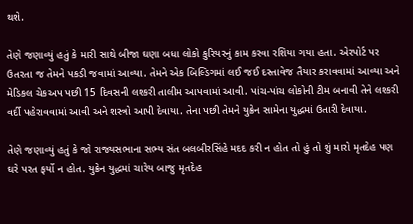થશે.

તેણે જણાવ્યું હતું કે મારી સાથે બીજા ઘણા બધા લોકો કુરિયરનું કામ કરવા રશિયા ગયા હતા. એરપોર્ટ પર ઉતરતા જ તેમને પકડી જવામાં આવ્યા. તેમને એક બિલ્ડિગમાં લઈ જઈ દસ્તાવેજ તૈયાર કરાવવામાં આવ્યા અને મેડિકલ ચેકઅપ પછી 15 દિવસની લશ્કરી તાલીમ આપવામાં આવી. પાંચ-પાંચ લોકોની ટીમ બનાવી તેને લશ્કરી વર્દી પહેરાવવામાં આવી અને શસ્ત્રો આપી દેવાયા. તેના પછી તેમને યુક્રેન સામેના યુદ્ધમાં ઉતારી દેવાયા.

તેણે જણાવ્યું હતું કે જો રાજ્યસભાના સભ્ય સંત બલબીરસિંહે મદદ કરી ન હોત તો હું તો શું મારો મૃતદેહ પણ ઘરે પરત ફર્યો ન હોત. યુક્રેન યુદ્ધમાં ચારેય બાજુ મૃતદેહ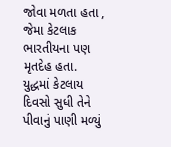જોવા મળતા હતા , જેમા કેટલાક ભારતીયના પણ મૃતદેહ હતા. યુદ્ધમાં કેટલાય દિવસો સુધી તેને પીવાનું પાણી મળ્યું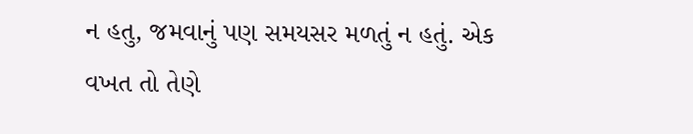ન હતુ, જમવાનું પણ સમયસર મળતું ન હતું. એક વખત તો તેણે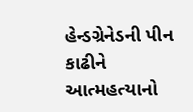હેન્ડગ્રેનેડની પીન કાઢીને આત્મહત્યાનો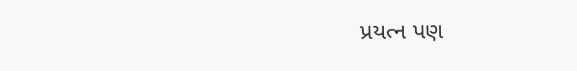પ્રયત્ન પણ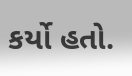કર્યો હતો.